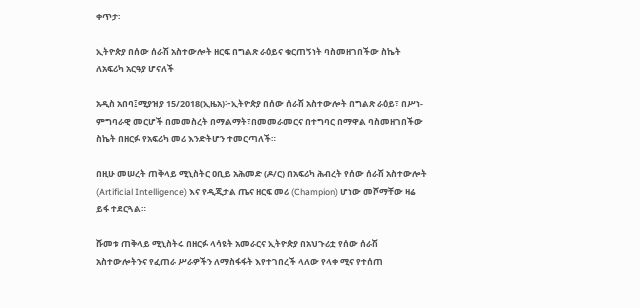ቀጥታ፡

ኢትዮጵያ በሰው ሰራሽ አስተውሎት ዘርፍ በግልጽ ራዕይና ቁርጠኝነት ባስመዘገበችው ስኬት ለአፍሪካ አርዓያ ሆናለች

አዲስ አበባ፤ሚያዝያ 15/2018(ኢዜአ)፦ኢትዮጵያ በሰው ሰራሽ አስተውሎት በግልጽ ራዕይ፣ በሥነ-ምግባራዊ መርሆች በመመስረት በማልማት፣በመመራመርና በተግባር በማዋል ባስመዘገበችው ስኬት በዘርፉ የአፍሪካ መሪ እንድትሆን ተመርጣለች።

በዚሁ መሠረት ጠቅላይ ሚኒስትር ዐቢይ አሕመድ (ዶ/ር) በአፍሪካ ሕብረት የሰው ሰራሽ አስተውሎት (Artificial Intelligence) እና የዲጂታል ጤና ዘርፍ መሪ (Champion) ሆነው መሾማቸው ዛሬ ይፋ ተደርጓል።

ሹመቱ ጠቅላይ ሚኒስትሩ በዘርፉ ላሳዩት አመራርና ኢትዮጵያ በአህጉሪቷ የሰው ሰራሽ አስተውሎትንና የፈጠራ ሥራዎችን ለማስፋፋት እየተገበረች ላለው የላቀ ሚና የተሰጠ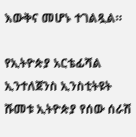እውቅና መሆኑ ተገልጿል።

የኢትዮጵያ አርቴፊሻል ኢንተለጀንስ ኢንስቲትዩት ሹመቱ ኢትዮጵያ የሰው ሰራሽ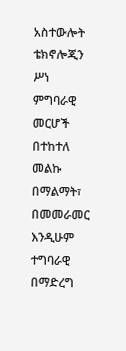አስተውሎት ቴክኖሎጂን ሥነ ምግባራዊ መርሆች በተከተለ መልኩ በማልማት፣ በመመራመር እንዲሁም ተግባራዊ በማድረግ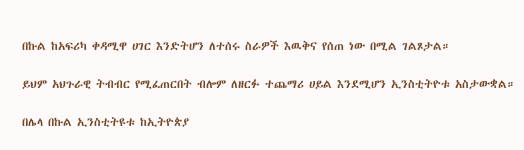በኩል ከአፍሪካ ቀዳሚዋ ሀገር እንድትሆን ለተሰሩ ስራዎች እዉቅና የሰጠ ነው በሚል ገልጾታል።

ይህም አህጉራዊ ትብብር የሚፈጠርበት ብሎም ለዘርፉ ተጨማሪ ሀይል እንደሚሆን ኢንስቲትዮቱ አስታውቋል።

በሌላ በኩል ኢንስቲትዩቱ ከኢትዮጵያ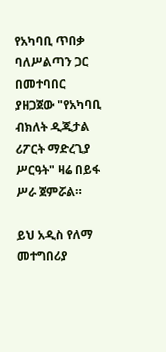የአካባቢ ጥበቃ ባለሥልጣን ጋር በመተባበር ያዘጋጀው "የአካባቢ ብክለት ዲጂታል ሪፖርት ማድረጊያ ሥርዓት" ዛሬ በይፋ ሥራ ጀምሯል።

ይህ አዲስ የለማ መተግበሪያ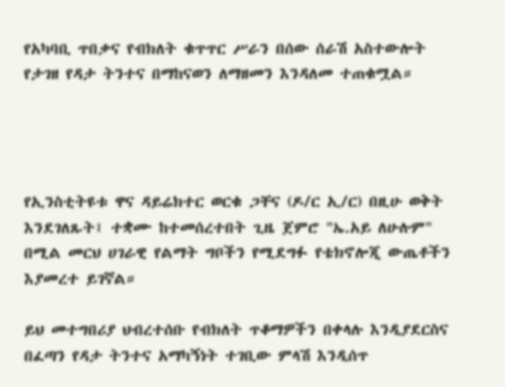የአካባቢ ጥበቃና የብክለት ቁጥጥር ሥራን በሰው ሰራሽ አስተውሎት የታገዘ የዳታ ትንተና በማከናወን ለማዘመን እንዳለመ ተጠቁሟል።




የኢንስቲትዩቱ ዋና ዳይሬክተር ወርቁ ጋቸና (ዶ/ር ኢ/ር) በዚሁ ወቅት እንደገለጹት፤ ተቋሙ ከተመሰረተበት ጊዜ ጀምሮ "ኤ.አይ ለሁሉም" በሚል መርህ ሀገራዊ የልማት ግቦችን የሚደግፉ የቴክኖሎጂ ውጤቶችን እያመረተ ይገኛል።

ይህ መተግበሪያ ህብረተሰቡ የብክለት ጥቆማዎችን በቀላሉ እንዲያደርስና በፈጣን የዳታ ትንተና አማካኝነት ተገቢው ምላሽ እንዲሰጥ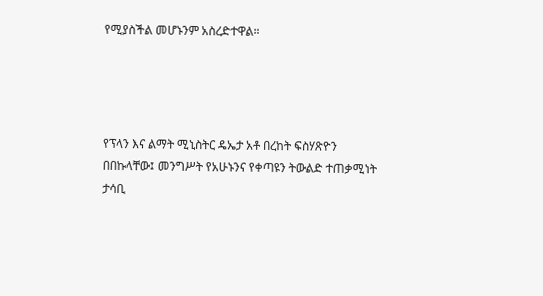የሚያስችል መሆኑንም አስረድተዋል።




የፕላን እና ልማት ሚኒስትር ዴኤታ አቶ በረከት ፍስሃጽዮን በበኩላቸው፤ መንግሥት የአሁኑንና የቀጣዩን ትውልድ ተጠቃሚነት ታሳቢ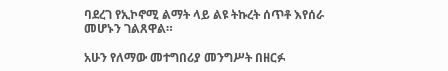ባደረገ የኢኮኖሚ ልማት ላይ ልዩ ትኩረት ሰጥቶ እየሰራ መሆኑን ገልጸዋል።

አሁን የለማው መተግበሪያ መንግሥት በዘርፉ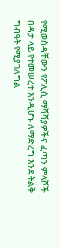የሚወስዳቸውን የፖሊሲ ማሻሻያዎችና ፈጣን ምላሾች በዳታ ላይ የተመሠረተ እንዲሆኑ ለማድረግ እንደ ትልቅ ግብዓት የሚያገለግል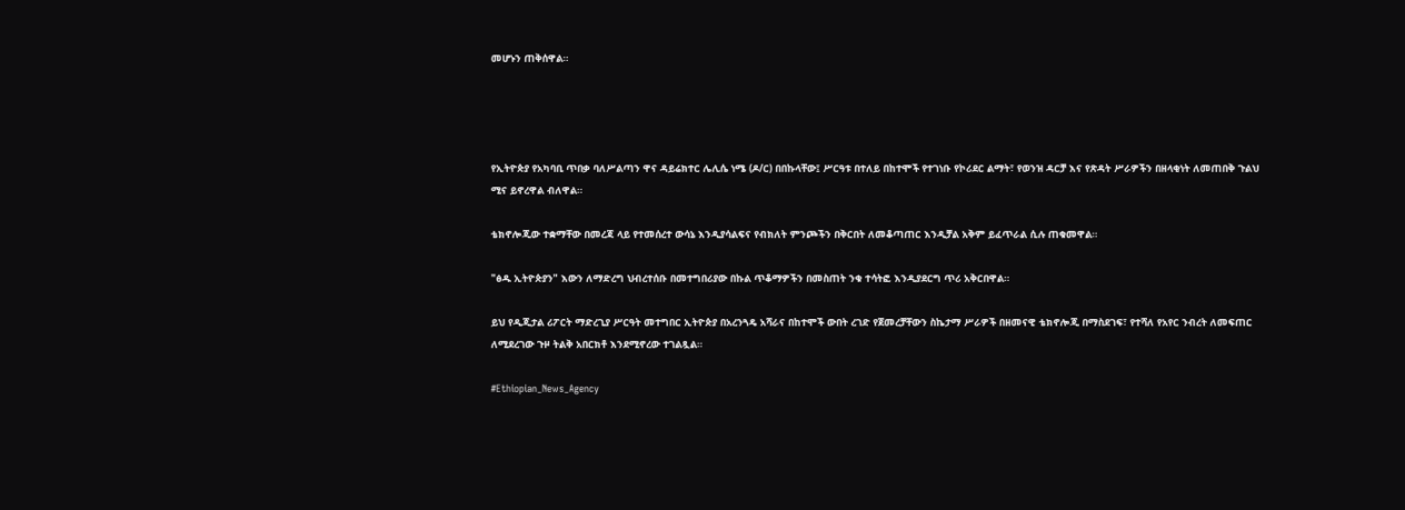መሆኑን ጠቅሰዋል።




የኢትዮጵያ የአካባቢ ጥበቃ ባለሥልጣን ዋና ዳይሬክተር ሌሊሴ ነሜ (ዶ/ር) በበኩላቸው፤ ሥርዓቱ በተለይ በከተሞች የተገነቡ የኮሪደር ልማት፣ የወንዝ ዳርቻ እና የጽዳት ሥራዎችን በዘላቂነት ለመጠበቅ ጉልህ ሚና ይኖረዋል ብለዋል።

ቴክኖሎጂው ተቋማቸው በመረጃ ላይ የተመሰረተ ውሳኔ እንዲያሳልፍና የብክለት ምንጮችን በቅርበት ለመቆጣጠር እንዲቻል አቅም ይፈጥራል ሲሉ ጠቁመዋል።

"ፅዱ ኢትዮጵያን" እውን ለማድረግ ህብረተሰቡ በመተግበሪያው በኩል ጥቆማዎችን በመስጠት ንቁ ተሳትፎ እንዲያደርግ ጥሪ አቅርበዋል።

ይህ የዲጂታል ሪፖርት ማድረጊያ ሥርዓት መተግበር ኢትዮጵያ በአረንጓዴ አሻራና በከተሞች ውበት ረገድ የጀመረቻቸውን ስኬታማ ሥራዎች በዘመናዊ ቴክኖሎጂ በማስደገፍ፣ የተሻለ የአየር ንብረት ለመፍጠር ለሚደረገው ጉዞ ትልቅ አበርክቶ እንደሚኖረው ተገልጿል።

#Ethiopian_News_Agency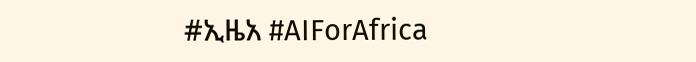#ኢዜአ #AIForAfrica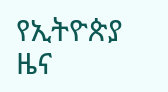የኢትዮጵያ ዜና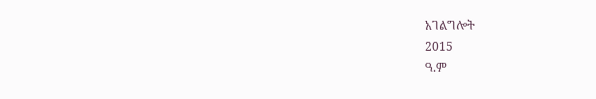አገልግሎት
2015
ዓ.ም